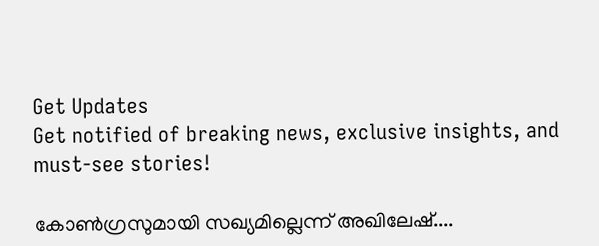Get Updates
Get notified of breaking news, exclusive insights, and must-see stories!

കോണ്‍ഗ്രസുമായി സഖ്യമില്ലെന്ന് അഖിലേഷ്....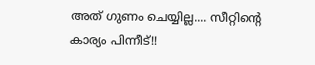അത് ഗുണം ചെയ്യില്ല.... സീറ്റിന്റെ കാര്യം പിന്നീട്!!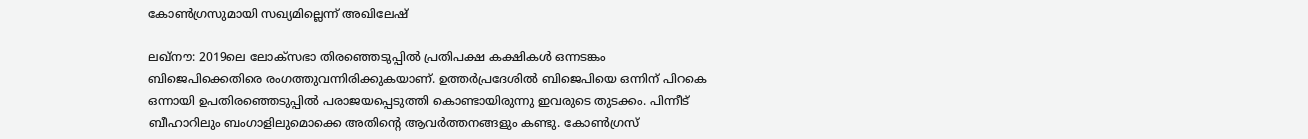കോണ്‍ഗ്രസുമായി സഖ്യമില്ലെന്ന് അഖിലേഷ്

ലഖ്‌നൗ: 2019ലെ ലോക്‌സഭാ തിരഞ്ഞെടുപ്പില്‍ പ്രതിപക്ഷ കക്ഷികള്‍ ഒന്നടങ്കം ബിജെപിക്കെതിരെ രംഗത്തുവന്നിരിക്കുകയാണ്. ഉത്തര്‍പ്രദേശില്‍ ബിജെപിയെ ഒന്നിന് പിറകെ ഒന്നായി ഉപതിരഞ്ഞെടുപ്പില്‍ പരാജയപ്പെടുത്തി കൊണ്ടായിരുന്നു ഇവരുടെ തുടക്കം. പിന്നീട് ബീഹാറിലും ബംഗാളിലുമൊക്കെ അതിന്റെ ആവര്‍ത്തനങ്ങളും കണ്ടു. കോണ്‍ഗ്രസ്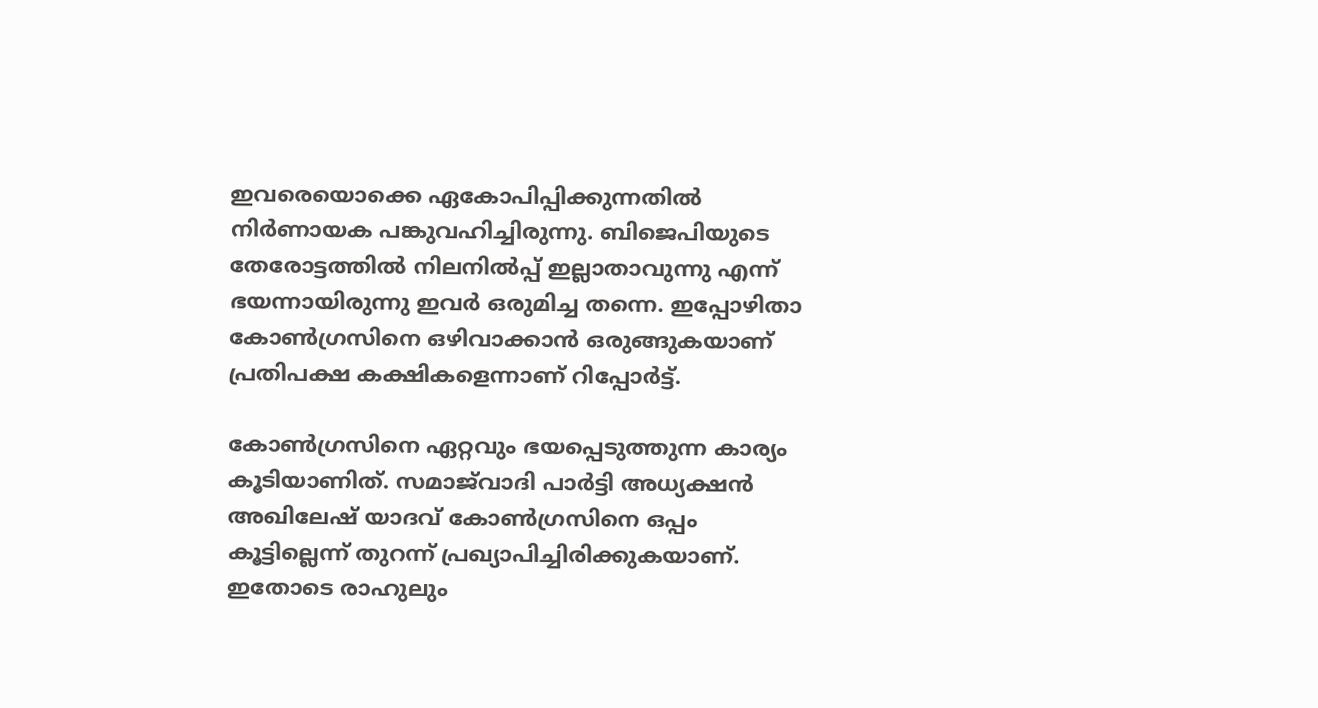ഇവരെയൊക്കെ ഏകോപിപ്പിക്കുന്നതില്‍ നിര്‍ണായക പങ്കുവഹിച്ചിരുന്നു. ബിജെപിയുടെ തേരോട്ടത്തില്‍ നിലനില്‍പ്പ് ഇല്ലാതാവുന്നു എന്ന് ഭയന്നായിരുന്നു ഇവര്‍ ഒരുമിച്ച തന്നെ. ഇപ്പോഴിതാ കോണ്‍ഗ്രസിനെ ഒഴിവാക്കാന്‍ ഒരുങ്ങുകയാണ് പ്രതിപക്ഷ കക്ഷികളെന്നാണ് റിപ്പോര്‍ട്ട്.

കോണ്‍ഗ്രസിനെ ഏറ്റവും ഭയപ്പെടുത്തുന്ന കാര്യം കൂടിയാണിത്. സമാജ്‌വാദി പാര്‍ട്ടി അധ്യക്ഷന്‍ അഖിലേഷ് യാദവ് കോണ്‍ഗ്രസിനെ ഒപ്പം കൂട്ടില്ലെന്ന് തുറന്ന് പ്രഖ്യാപിച്ചിരിക്കുകയാണ്. ഇതോടെ രാഹുലും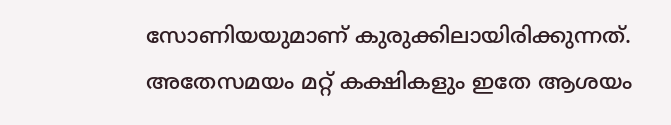സോണിയയുമാണ് കുരുക്കിലായിരിക്കുന്നത്. അതേസമയം മറ്റ് കക്ഷികളും ഇതേ ആശയം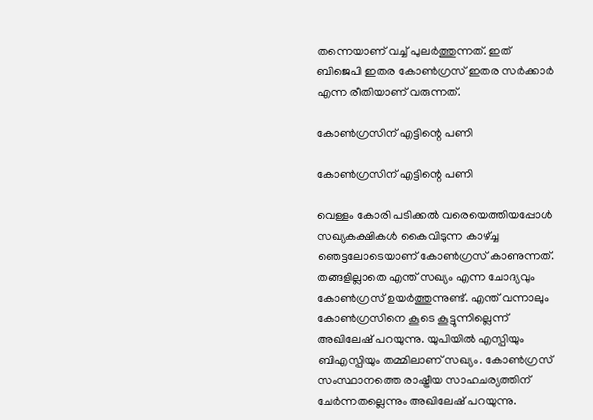തന്നെയാണ് വച്ച് പുലര്‍ത്തുന്നത്. ഇത് ബിജെപി ഇതര കോണ്‍ഗ്രസ് ഇതര സര്‍ക്കാര്‍ എന്ന രീതിയാണ് വരുന്നത്.

കോണ്‍ഗ്രസിന് എട്ടിന്റെ പണി

കോണ്‍ഗ്രസിന് എട്ടിന്റെ പണി

വെള്ളം കോരി പടിക്കല്‍ വരെയെത്തിയപ്പോള്‍ സഖ്യകക്ഷികള്‍ കൈവിടുന്ന കാഴ്ച്ച ഞെട്ടലോടെയാണ് കോണ്‍ഗ്രസ് കാണുന്നത്. തങ്ങളില്ലാതെ എന്ത് സഖ്യം എന്ന ചോദ്യവും കോണ്‍ഗ്രസ് ഉയര്‍ത്തുന്നുണ്ട്. എന്ത് വന്നാലും കോണ്‍ഗ്രസിനെ കൂടെ കൂട്ടുന്നില്ലെന്ന് അഖിലേഷ് പറയുന്നു. യുപിയില്‍ എസ്പിയും ബിഎസ്പിയും തമ്മിലാണ് സഖ്യം. കോണ്‍ഗ്രസ് സംസ്ഥാനത്തെ രാഷ്ട്രീയ സാഹചര്യത്തിന് ചേര്‍ന്നതല്ലെന്നും അഖിലേഷ് പറയുന്നു.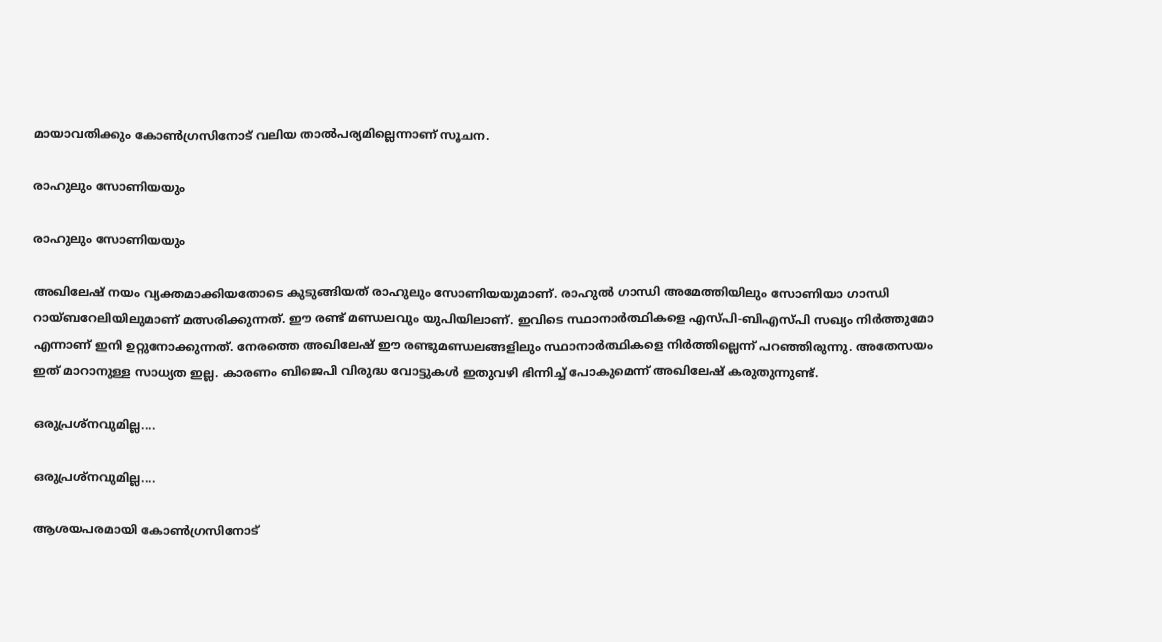മായാവതിക്കും കോണ്‍ഗ്രസിനോട് വലിയ താല്‍പര്യമില്ലെന്നാണ് സൂചന.

രാഹുലും സോണിയയും

രാഹുലും സോണിയയും

അഖിലേഷ് നയം വ്യക്തമാക്കിയതോടെ കുടുങ്ങിയത് രാഹുലും സോണിയയുമാണ്. രാഹുല്‍ ഗാന്ധി അമേത്തിയിലും സോണിയാ ഗാന്ധി റായ്ബറേലിയിലുമാണ് മത്സരിക്കുന്നത്. ഈ രണ്ട് മണ്ഡലവും യുപിയിലാണ്. ഇവിടെ സ്ഥാനാര്‍ത്ഥികളെ എസ്പി-ബിഎസ്പി സഖ്യം നിര്‍ത്തുമോ എന്നാണ് ഇനി ഉറ്റുനോക്കുന്നത്. നേരത്തെ അഖിലേഷ് ഈ രണ്ടുമണ്ഡലങ്ങളിലും സ്ഥാനാര്‍ത്ഥികളെ നിര്‍ത്തില്ലെന്ന് പറഞ്ഞിരുന്നു. അതേസയം ഇത് മാറാനുള്ള സാധ്യത ഇല്ല. കാരണം ബിജെപി വിരുദ്ധ വോട്ടുകള്‍ ഇതുവഴി ഭിന്നിച്ച് പോകുമെന്ന് അഖിലേഷ് കരുതുന്നുണ്ട്.

ഒരുപ്രശ്‌നവുമില്ല....

ഒരുപ്രശ്‌നവുമില്ല....

ആശയപരമായി കോണ്‍ഗ്രസിനോട്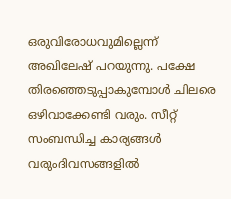ഒരുവിരോധവുമില്ലെന്ന് അഖിലേഷ് പറയുന്നു. പക്ഷേ തിരഞ്ഞെടുപ്പാകുമ്പോള്‍ ചിലരെ ഒഴിവാക്കേണ്ടി വരും. സീറ്റ് സംബന്ധിച്ച കാര്യങ്ങള്‍ വരുംദിവസങ്ങളില്‍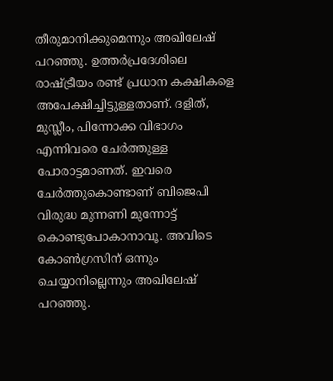തീരുമാനിക്കുമെന്നും അഖിലേഷ് പറഞ്ഞു. ഉത്തര്‍പ്രദേശിലെ രാഷ്ട്രീയം രണ്ട് പ്രധാന കക്ഷികളെ അപേക്ഷിച്ചിട്ടുള്ളതാണ്. ദളിത്, മുസ്ലീം, പിന്നോക്ക വിഭാഗം എന്നിവരെ ചേര്‍ത്തുള്ള പോരാട്ടമാണത്. ഇവരെ ചേര്‍ത്തുകൊണ്ടാണ് ബിജെപി വിരുദ്ധ മുന്നണി മുന്നോട്ട് കൊണ്ടുപോകാനാവൂ. അവിടെ കോണ്‍ഗ്രസിന് ഒന്നും ചെയ്യാനില്ലെന്നും അഖിലേഷ് പറഞ്ഞു.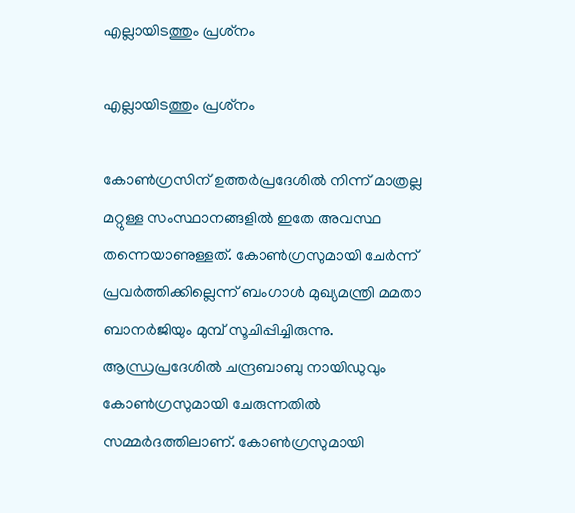എല്ലായിടത്തും പ്രശ്‌നം

എല്ലായിടത്തും പ്രശ്‌നം

കോണ്‍ഗ്രസിന് ഉത്തര്‍പ്രദേശില്‍ നിന്ന് മാത്രല്ല മറ്റുള്ള സംസ്ഥാനങ്ങളില്‍ ഇതേ അവസ്ഥ തന്നെയാണുള്ളത്. കോണ്‍ഗ്രസുമായി ചേര്‍ന്ന് പ്രവര്‍ത്തിക്കില്ലെന്ന് ബംഗാള്‍ മുഖ്യമന്ത്രി മമതാ ബാനര്‍ജിയും മുമ്പ് സൂചിപ്പിച്ചിരുന്നു. ആന്ധ്രപ്രദേശില്‍ ചന്ദ്രബാബു നായിഡുവും കോണ്‍ഗ്രസുമായി ചേരുന്നതില്‍ സമ്മര്‍ദത്തിലാണ്. കോണ്‍ഗ്രസുമായി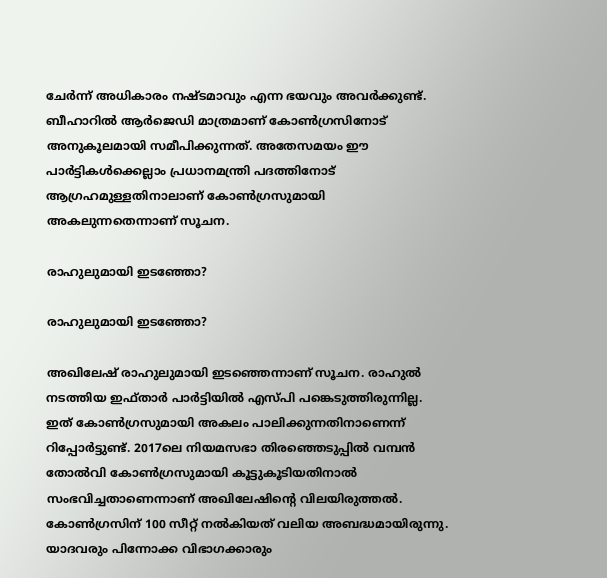ചേര്‍ന്ന് അധികാരം നഷ്ടമാവും എന്ന ഭയവും അവര്‍ക്കുണ്ട്. ബീഹാറില്‍ ആര്‍ജെഡി മാത്രമാണ് കോണ്‍ഗ്രസിനോട് അനുകൂലമായി സമീപിക്കുന്നത്. അതേസമയം ഈ പാര്‍ട്ടികള്‍ക്കെല്ലാം പ്രധാനമന്ത്രി പദത്തിനോട് ആഗ്രഹമുള്ളതിനാലാണ് കോണ്‍ഗ്രസുമായി അകലുന്നതെന്നാണ് സൂചന.

രാഹുലുമായി ഇടഞ്ഞോ?

രാഹുലുമായി ഇടഞ്ഞോ?

അഖിലേഷ് രാഹുലുമായി ഇടഞ്ഞെന്നാണ് സൂചന. രാഹുല്‍ നടത്തിയ ഇഫ്താര്‍ പാര്‍ട്ടിയില്‍ എസ്പി പങ്കെടുത്തിരുന്നില്ല. ഇത് കോണ്‍ഗ്രസുമായി അകലം പാലിക്കുന്നതിനാണെന്ന് റിപ്പോര്‍ട്ടുണ്ട്. 2017ലെ നിയമസഭാ തിരഞ്ഞെടുപ്പില്‍ വമ്പന്‍ തോല്‍വി കോണ്‍ഗ്രസുമായി കൂട്ടുകൂടിയതിനാല്‍ സംഭവിച്ചതാണെന്നാണ് അഖിലേഷിന്റെ വിലയിരുത്തല്‍. കോണ്‍ഗ്രസിന് 100 സീറ്റ് നല്‍കിയത് വലിയ അബദ്ധമായിരുന്നു. യാദവരും പിന്നോക്ക വിഭാഗക്കാരും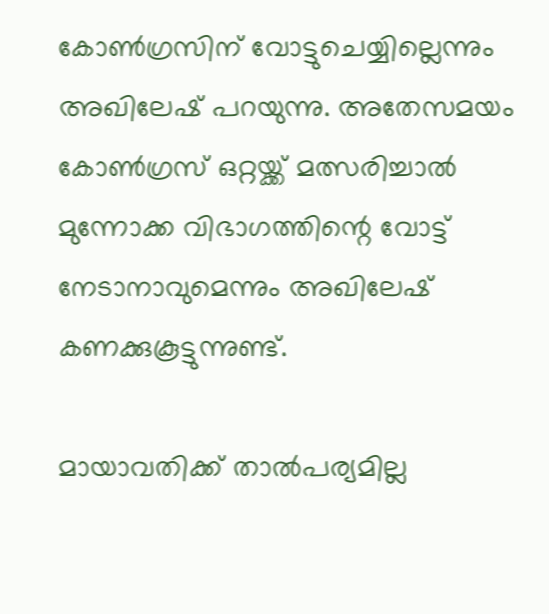കോണ്‍ഗ്രസിന് വോട്ടുചെയ്യില്ലെന്നും അഖിലേഷ് പറയുന്നു. അതേസമയം കോണ്‍ഗ്രസ് ഒറ്റയ്ക്ക് മത്സരിച്ചാല്‍ മുന്നോക്ക വിഭാഗത്തിന്റെ വോട്ട് നേടാനാവുമെന്നും അഖിലേഷ് കണക്കുകൂട്ടുന്നുണ്ട്.

മായാവതിക്ക് താല്‍പര്യമില്ല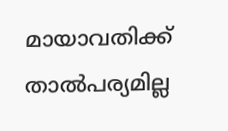മായാവതിക്ക് താല്‍പര്യമില്ല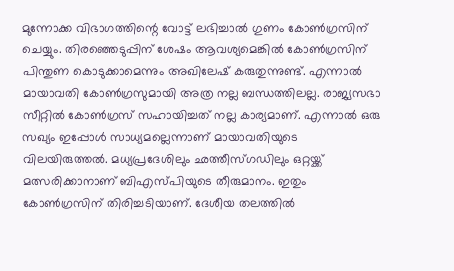മുന്നോക്ക വിഭാഗത്തിന്റെ വോട്ട് ലഭിച്ചാല്‍ ഗുണം കോണ്‍ഗ്രസിന് ചെയ്യും. തിരഞ്ഞെടുപ്പിന് ശേഷം ആവശ്യമെങ്കില്‍ കോണ്‍ഗ്രസിന് പിന്തുണ കൊടുക്കാമെന്നും അഖിലേഷ് കരുതുന്നുണ്ട്. എന്നാല്‍ മായാവതി കോണ്‍ഗ്രസുമായി അത്ര നല്ല ബന്ധത്തിലല്ല. രാജ്യസഭാ സീറ്റില്‍ കോണ്‍ഗ്രസ് സഹായിച്ചത് നല്ല കാര്യമാണ്. എന്നാല്‍ ഒരു സഖ്യം ഇപ്പോള്‍ സാധ്യമല്ലെന്നാണ് മായാവതിയുടെ വിലയിരുത്തല്‍. മധ്യപ്രദേശിലും ഛത്തീസ്ഗഡിലും ഒറ്റയ്ക്ക് മത്സരിക്കാനാണ് ബിഎസ്പിയുടെ തീരുമാനം. ഇതും കോണ്‍ഗ്രസിന് തിരിച്ചടിയാണ്. ദേശീയ തലത്തില്‍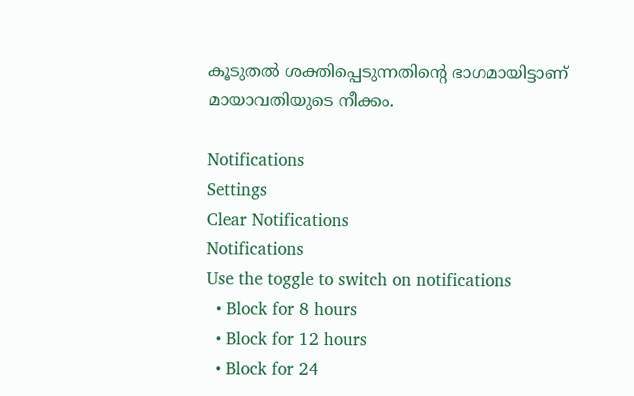കൂടുതല്‍ ശക്തിപ്പെടുന്നതിന്റെ ഭാഗമായിട്ടാണ് മായാവതിയുടെ നീക്കം.

Notifications
Settings
Clear Notifications
Notifications
Use the toggle to switch on notifications
  • Block for 8 hours
  • Block for 12 hours
  • Block for 24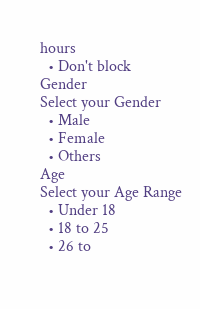hours
  • Don't block
Gender
Select your Gender
  • Male
  • Female
  • Others
Age
Select your Age Range
  • Under 18
  • 18 to 25
  • 26 to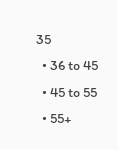35
  • 36 to 45
  • 45 to 55
  • 55+